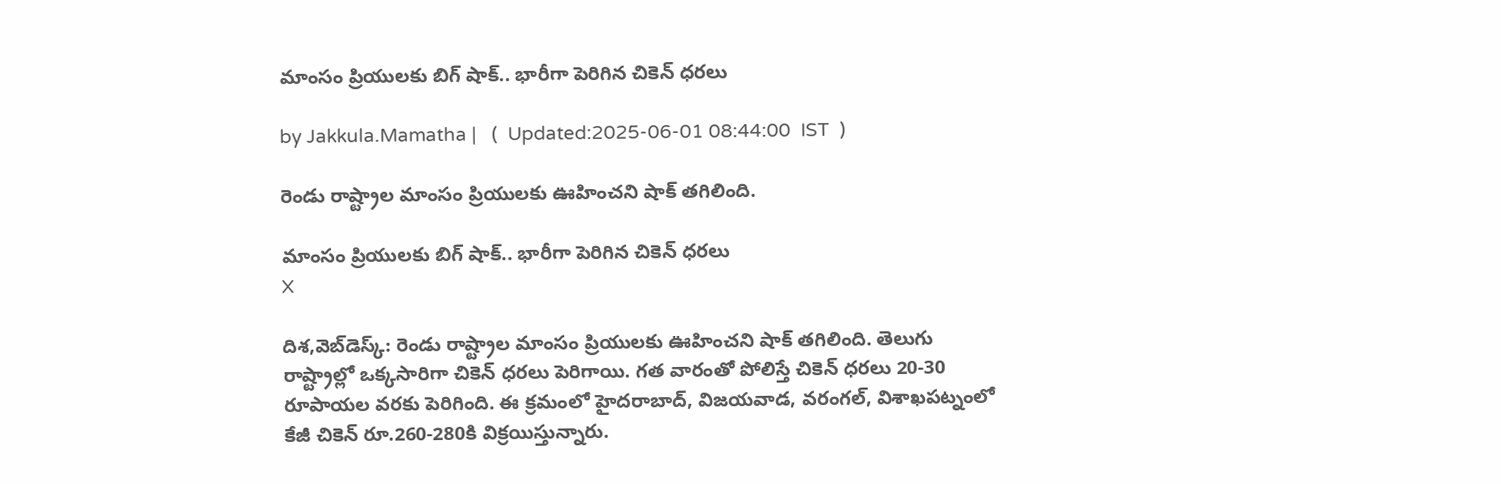మాంసం ప్రియులకు బిగ్ షాక్.. భారీగా పెరిగిన చికెన్ ధరలు

by Jakkula.Mamatha |   (  Updated:2025-06-01 08:44:00  IST  )

రెండు రాష్ట్రాల మాంసం ప్రియులకు ఊహించని షాక్ తగిలింది.

మాంసం ప్రియులకు బిగ్ షాక్.. భారీగా పెరిగిన చికెన్ ధరలు
X

దిశ,వెబ్‌డెస్క్: రెండు రాష్ట్రాల మాంసం ప్రియులకు ఊహించని షాక్ తగిలింది. తెలుగు రాష్ట్రాల్లో ఒక్కసారిగా చికెన్ ధరలు పెరిగాయి. గత వారంతో పోలిస్తే చికెన్ ధరలు 20-30 రూపాయల వరకు పెరిగింది. ఈ క్రమంలో హైదరాబాద్, విజయవాడ, వరంగల్, విశాఖపట్నంలో కేజీ చికెన్ రూ.260-280కి విక్రయిస్తున్నారు.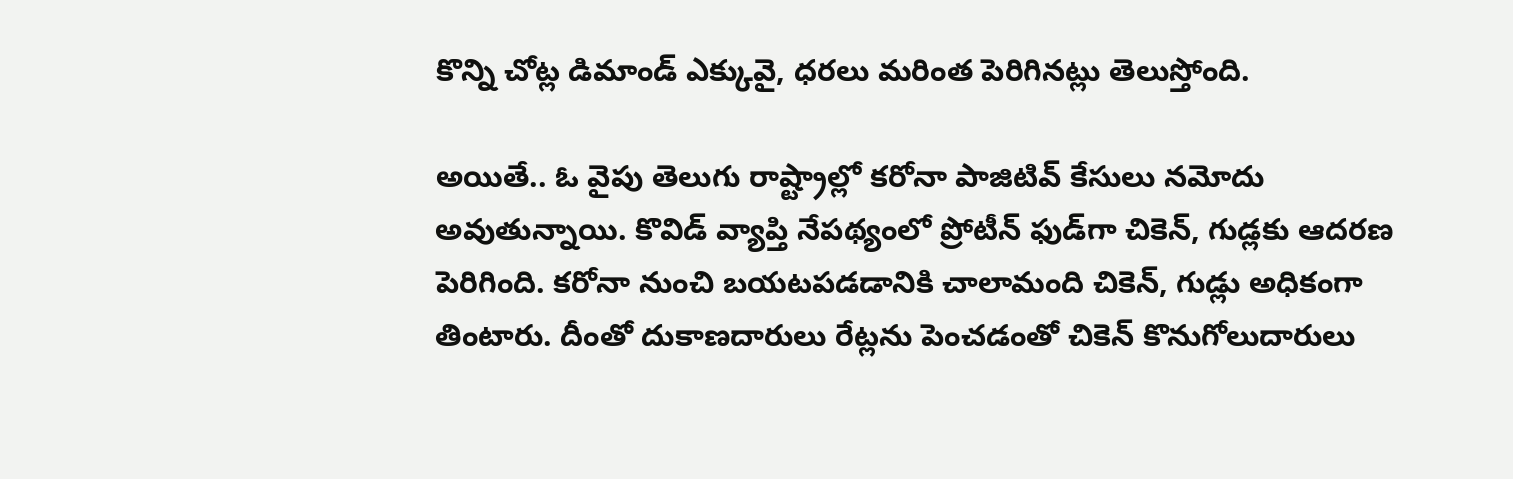కొన్ని చోట్ల డిమాండ్ ఎక్కువై, ధరలు మరింత పెరిగినట్లు తెలుస్తోంది.

అయితే.. ఓ వైపు తెలుగు రాష్ట్రాల్లో కరోనా పాజిటివ్ కేసులు నమోదు అవుతున్నాయి. కొవిడ్ వ్యాప్తి నేపథ్యంలో ప్రోటీన్ ఫుడ్‌గా చికెన్, గుడ్లకు ఆదరణ పెరిగింది. కరోనా నుంచి బయటపడడానికి చాలామంది చికెన్, గుడ్లు అధికంగా తింటారు. దీంతో దుకాణదారులు రేట్లను పెంచడంతో చికెన్ కొనుగోలుదారులు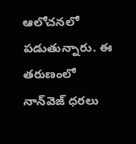ఆలోచనలో పడుతున్నారు. ఈ తరుణంలో నాన్‌వెజ్ ధరలు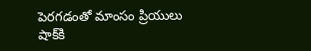పెరగడంతో మాంసం ప్రియులు షాక్‌కి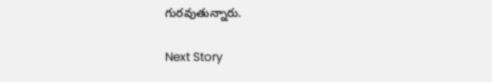గురవుతున్నారు.

Next Story